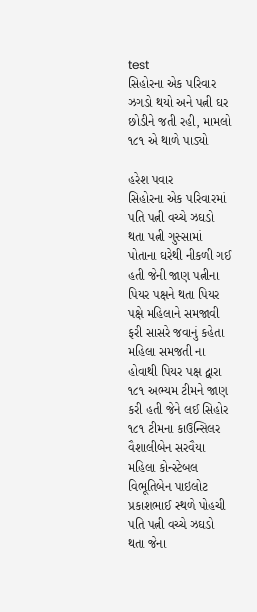test
સિહોરના એક પરિવાર ઝગડો થયો અને પત્ની ઘર છોડીને જતી રહી, મામલો ૧૮૧ એ થાળે પાડ્યો

હરેશ પવાર
સિહોરના એક પરિવારમાં પતિ પત્ની વચ્ચે ઝઘડો થતા પત્ની ગુસ્સામાં પોતાના ઘરેથી નીકળી ગઈ હતી જેની જાણ પત્નીના પિયર પક્ષને થતા પિયર પક્ષે મહિલાને સમજાવી ફરી સાસરે જવાનું કહેતા મહિલા સમજતી ના હોવાથી પિયર પક્ષ દ્વારા ૧૮૧ અભ્યમ ટીમને જાણ કરી હતી જેને લઈ સિહોર ૧૮૧ ટીમના કાઉન્સિલર વૈશાલીબેન સરવૈયા મહિલા કોન્સ્ટેબલ વિભૂતિબેન પાઇલોટ પ્રકાશભાઈ સ્થળે પોહચી પતિ પત્ની વચ્ચે ઝઘડો થતા જેના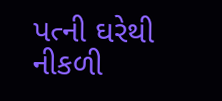પત્ની ઘરેથી નીકળી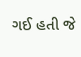ગઈ હતી જે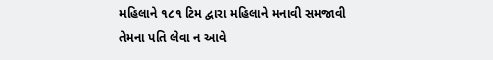મહિલાને ૧૮૧ ટિમ દ્વારા મહિલાને મનાવી સમજાવી તેમના પતિ લેવા ન આવે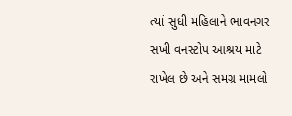ત્યાં સુધી મહિલાને ભાવનગર સખી વનસ્ટોપ આશ્રય માટે રાખેલ છે અને સમગ્ર મામલો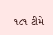૧૮૧ ટીમે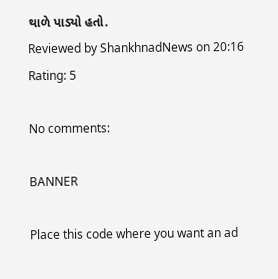થાળે પાડ્યો હતો.
Reviewed by ShankhnadNews on 20:16 Rating: 5

No comments:

BANNER

Place this code where you want an ad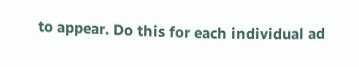to appear. Do this for each individual ad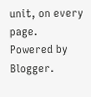unit, on every page.
Powered by Blogger.